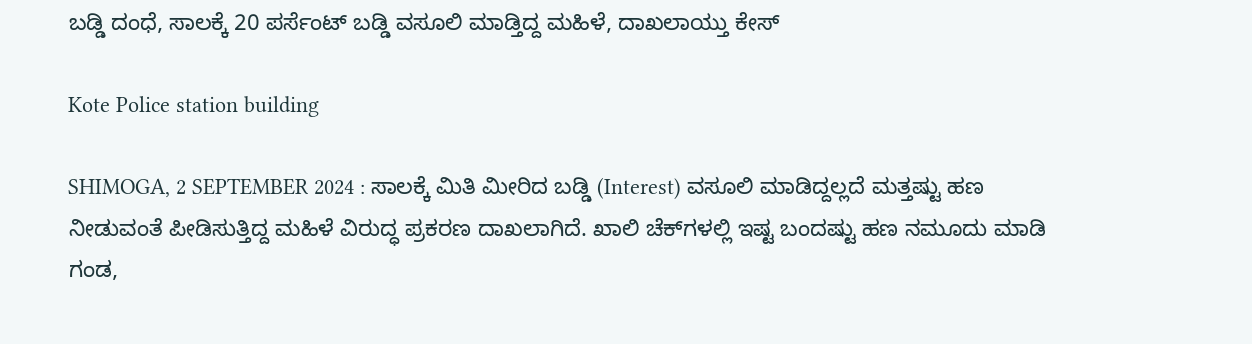ಬಡ್ಡಿ ದಂಧೆ, ಸಾಲಕ್ಕೆ 20 ಪರ್ಸೆಂಟ್‌ ಬಡ್ಡಿ ವಸೂಲಿ ಮಾಡ್ತಿದ್ದ ಮಹಿಳೆ, ದಾಖಲಾಯ್ತು ಕೇಸ್‌

Kote Police station building

SHIMOGA, 2 SEPTEMBER 2024 : ಸಾಲಕ್ಕೆ ಮಿತಿ ಮೀರಿದ ಬಡ್ಡಿ (Interest) ವಸೂಲಿ ಮಾಡಿದ್ದಲ್ಲದೆ ಮತ್ತಷ್ಟು ಹಣ ನೀಡುವಂತೆ ಪೀಡಿಸುತ್ತಿದ್ದ ಮಹಿಳೆ ವಿರುದ್ಧ ಪ್ರಕರಣ ದಾಖಲಾಗಿದೆ. ಖಾಲಿ ಚೆಕ್‌ಗಳಲ್ಲಿ ಇಷ್ಟ ಬಂದಷ್ಟು ಹಣ ನಮೂದು ಮಾಡಿ ಗಂಡ,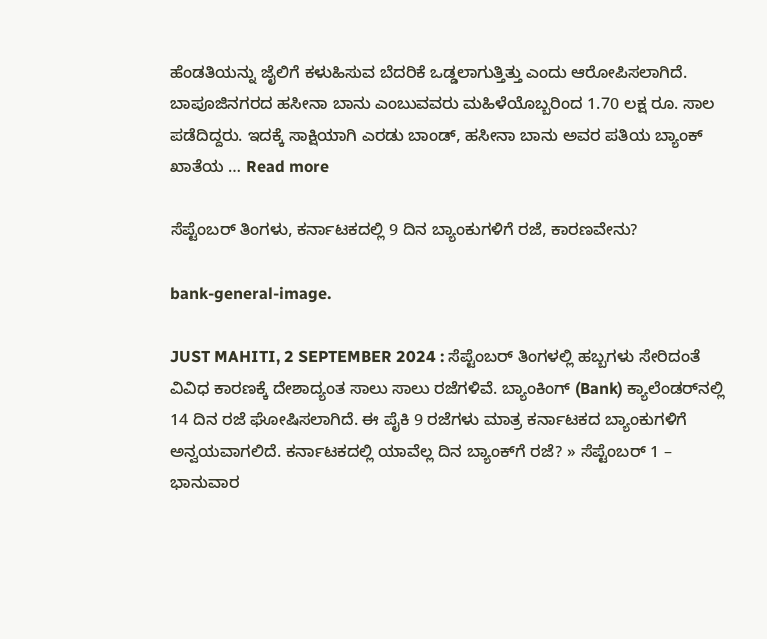ಹೆಂಡತಿಯನ್ನು ಜೈಲಿಗೆ ಕಳುಹಿಸುವ ಬೆದರಿಕೆ ಒಡ್ಡಲಾಗುತ್ತಿತ್ತು ಎಂದು ಆರೋಪಿಸಲಾಗಿದೆ. ಬಾಪೂಜಿನಗರದ ಹಸೀನಾ ಬಾನು ಎಂಬುವವರು ಮಹಿಳೆಯೊಬ್ಬರಿಂದ 1.70 ಲಕ್ಷ ರೂ. ಸಾಲ ಪಡೆದಿದ್ದರು. ಇದಕ್ಕೆ ಸಾಕ್ಷಿಯಾಗಿ ಎರಡು ಬಾಂಡ್‌, ಹಸೀನಾ ಬಾನು ಅವರ ಪತಿಯ ಬ್ಯಾಂಕ್‌ ಖಾತೆಯ … Read more

ಸೆಪ್ಟೆಂಬರ್‌ ತಿಂಗಳು, ಕರ್ನಾಟಕದಲ್ಲಿ 9 ದಿನ ಬ್ಯಾಂಕುಗಳಿಗೆ ರಜೆ, ಕಾರಣವೇನು?

bank-general-image.

JUST MAHITI, 2 SEPTEMBER 2024 : ಸೆಪ್ಟೆಂಬರ್‌ ತಿಂಗಳಲ್ಲಿ ಹಬ್ಬಗಳು ಸೇರಿದಂತೆ ವಿವಿಧ ಕಾರಣಕ್ಕೆ ದೇಶಾದ್ಯಂತ ಸಾಲು ಸಾಲು ರಜೆಗಳಿವೆ. ಬ್ಯಾಂಕಿಂಗ್‌ (Bank) ಕ್ಯಾಲೆಂಡರ್‌ನಲ್ಲಿ 14 ದಿನ ರಜೆ ಘೋಷಿಸಲಾಗಿದೆ. ಈ ಪೈಕಿ 9 ರಜೆಗಳು ಮಾತ್ರ ಕರ್ನಾಟಕದ ಬ್ಯಾಂಕುಗಳಿಗೆ ಅನ್ವಯವಾಗಲಿದೆ. ಕರ್ನಾಟಕದಲ್ಲಿ ಯಾವೆಲ್ಲ ದಿನ ಬ್ಯಾಂಕ್‌ಗೆ ರಜೆ? » ಸೆಪ್ಟೆಂಬರ್‌ 1 – ಭಾನುವಾರ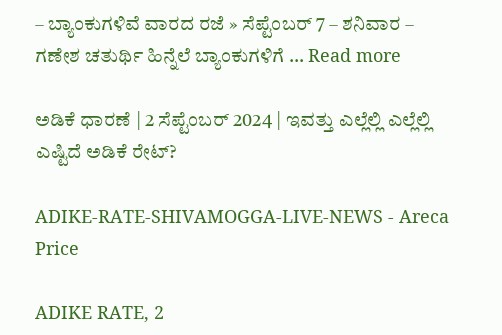– ಬ್ಯಾಂಕುಗಳಿವೆ ವಾರದ ರಜೆ » ಸೆಪ್ಟೆಂಬರ್‌ 7 – ಶನಿವಾರ – ಗಣೇಶ ಚತುರ್ಥಿ ಹಿನ್ನೆಲೆ ಬ್ಯಾಂಕುಗಳಿಗೆ … Read more

ಅಡಿಕೆ ಧಾರಣೆ | 2 ಸೆಪ್ಟೆಂಬರ್‌ 2024 | ಇವತ್ತು ಎಲ್ಲೆಲ್ಲಿ ಎಲ್ಲೆಲ್ಲಿ ಎಷ್ಟಿದೆ ಅಡಿಕೆ ರೇಟ್?

ADIKE-RATE-SHIVAMOGGA-LIVE-NEWS - Areca Price

ADIKE RATE, 2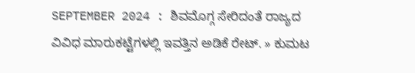SEPTEMBER 2024 : ಶಿವಮೊಗ್ಗ ಸೇರಿದಂತೆ ರಾಜ್ಯದ ವಿವಿಧ ಮಾರುಕಟ್ಟೆಗಳಲ್ಲಿ ಇವತ್ತಿನ ಅಡಿಕೆ ರೇಟ್‌. » ಕುಮಟ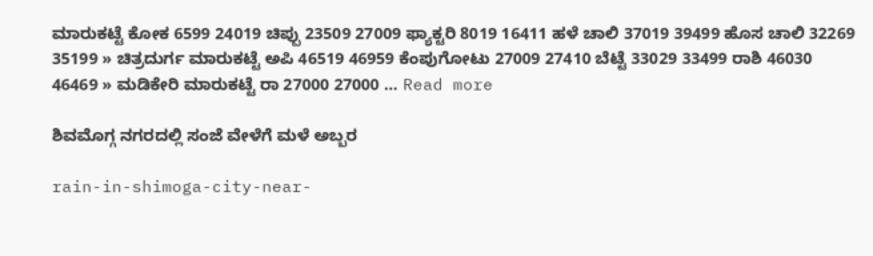ಮಾರುಕಟ್ಟೆ ಕೋಕ 6599 24019 ಚಿಪ್ಪು 23509 27009 ಫ್ಯಾಕ್ಟರಿ 8019 16411 ಹಳೆ ಚಾಲಿ 37019 39499 ಹೊಸ ಚಾಲಿ 32269 35199 » ಚಿತ್ರದುರ್ಗ ಮಾರುಕಟ್ಟೆ ಅಪಿ 46519 46959 ಕೆಂಪುಗೋಟು 27009 27410 ಬೆಟ್ಟೆ 33029 33499 ರಾಶಿ 46030 46469 » ಮಡಿಕೇರಿ ಮಾರುಕಟ್ಟೆ ರಾ 27000 27000 … Read more

ಶಿವಮೊಗ್ಗ ನಗರದಲ್ಲಿ ಸಂಜೆ ವೇಳೆಗೆ ಮಳೆ ಅಬ್ಬರ

rain-in-shimoga-city-near-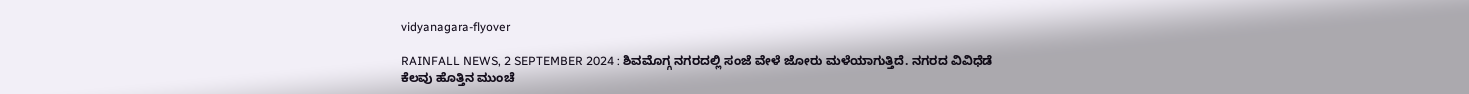vidyanagara-flyover

RAINFALL NEWS, 2 SEPTEMBER 2024 : ಶಿವಮೊಗ್ಗ ನಗರದಲ್ಲಿ ಸಂಜೆ ವೇಳೆ ಜೋರು ಮಳೆಯಾಗುತ್ತಿದೆ. ನಗರದ ವಿವಿಧೆಡೆ ಕೆಲವು ಹೊತ್ತಿನ ಮುಂಚೆ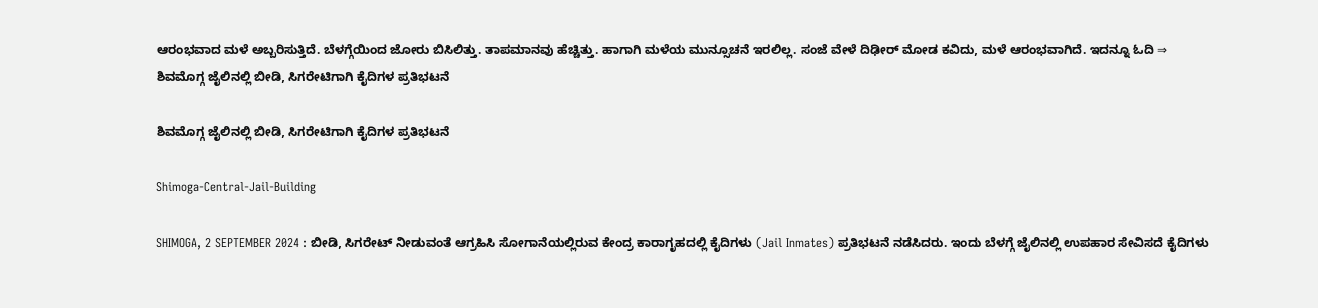ಆರಂಭವಾದ ಮಳೆ ಅಬ್ಬರಿಸುತ್ತಿದೆ. ಬೆಳಗ್ಗೆಯಿಂದ ಜೋರು ಬಿಸಿಲಿತ್ತು. ತಾಪಮಾನವು ಹೆಚ್ಚಿತ್ತು. ಹಾಗಾಗಿ ಮಳೆಯ ಮುನ್ಸೂಚನೆ ಇರಲಿಲ್ಲ. ಸಂಜೆ ವೇಳೆ ದಿಢೀರ್‌ ಮೋಡ ಕವಿದು, ಮಳೆ ಆರಂಭವಾಗಿದೆ. ಇದನ್ನೂ ಓದಿ ⇒ ಶಿವಮೊಗ್ಗ ಜೈಲಿನಲ್ಲಿ ಬೀಡಿ, ಸಿಗರೇಟಿಗಾಗಿ ಕೈದಿಗಳ ಪ್ರತಿಭಟನೆ

ಶಿವಮೊಗ್ಗ ಜೈಲಿನಲ್ಲಿ ಬೀಡಿ, ಸಿಗರೇಟಿಗಾಗಿ ಕೈದಿಗಳ ಪ್ರತಿಭಟನೆ

Shimoga-Central-Jail-Building

SHIMOGA, 2 SEPTEMBER 2024 : ಬೀಡಿ, ಸಿಗರೇಟ್‌ ನೀಡುವಂತೆ ಆಗ್ರಹಿಸಿ ಸೋಗಾನೆಯಲ್ಲಿರುವ ಕೇಂದ್ರ ಕಾರಾಗೃಹದಲ್ಲಿ ಕೈದಿಗಳು (Jail Inmates) ಪ್ರತಿಭಟನೆ ನಡೆಸಿದರು. ಇಂದು ಬೆಳಗ್ಗೆ ಜೈಲಿನಲ್ಲಿ ಉಪಹಾರ ಸೇವಿಸದೆ ಕೈದಿಗಳು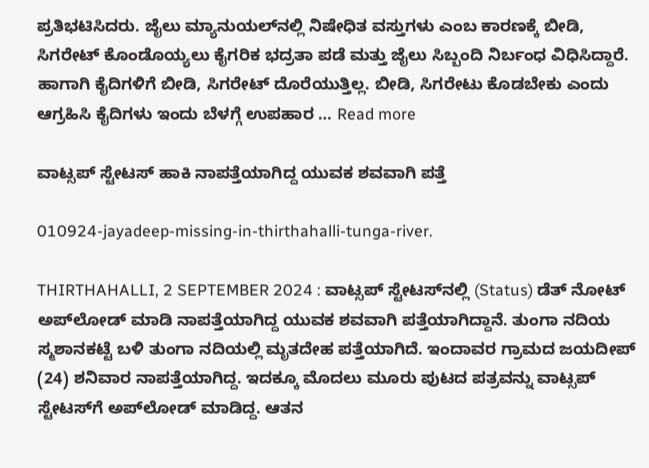ಪ್ರತಿಭಟಿಸಿದರು. ಜೈಲು ಮ್ಯಾನುಯಲ್‌ನಲ್ಲಿ ನಿಷೇಧಿತ ವಸ್ತುಗಳು ಎಂಬ ಕಾರಣಕ್ಕೆ ಬೀಡಿ, ಸಿಗರೇಟ್‌ ಕೊಂಡೊಯ್ಯಲು ಕೈಗರಿಕ ಭದ್ರತಾ ಪಡೆ ಮತ್ತು ಜೈಲು ಸಿಬ್ಬಂದಿ ನಿರ್ಬಂಧ ವಿಧಿಸಿದ್ದಾರೆ. ಹಾಗಾಗಿ ಕೈದಿಗಳಿಗೆ ಬೀಡಿ, ಸಿಗರೇಟ್‌ ದೊರೆಯುತ್ತಿಲ್ಲ. ಬೀಡಿ, ಸಿಗರೇಟು ಕೊಡಬೇಕು ಎಂದು ಆಗ್ರಹಿಸಿ ಕೈದಿಗಳು ಇಂದು ಬೆಳಗ್ಗೆ ಉಪಹಾರ … Read more

ವಾಟ್ಸಪ್‌ ಸ್ಟೇಟಸ್‌ ಹಾಕಿ ನಾಪತ್ತೆಯಾಗಿದ್ದ ಯುವಕ ಶವವಾಗಿ ಪತ್ತೆ

010924-jayadeep-missing-in-thirthahalli-tunga-river.

THIRTHAHALLI, 2 SEPTEMBER 2024 : ವಾಟ್ಸಪ್‌ ಸ್ಟೇಟಸ್‌ನಲ್ಲಿ (Status) ಡೆತ್‌ ನೋಟ್‌ ಅಪ್‌ಲೋಡ್‌ ಮಾಡಿ ನಾಪತ್ತೆಯಾಗಿದ್ದ ಯುವಕ ಶವವಾಗಿ ಪತ್ತೆಯಾಗಿದ್ದಾನೆ. ತುಂಗಾ ನದಿಯ ಸ್ಮಶಾನಕಟ್ಟೆ ಬಳಿ ತುಂಗಾ ನದಿಯಲ್ಲಿ ಮೃತದೇಹ ಪತ್ತೆಯಾಗಿದೆ. ಇಂದಾವರ ಗ್ರಾಮದ ಜಯದೀಪ್‌ (24) ಶನಿವಾರ ನಾಪತ್ತೆಯಾಗಿದ್ದ. ಇದಕ್ಕೂ ಮೊದಲು ಮೂರು ಪುಟದ ಪತ್ರವನ್ನು ವಾಟ್ಸಪ್‌ ಸ್ಟೇಟಸ್‌ಗೆ ಅಪ್‌ಲೋಡ್‌ ಮಾಡಿದ್ದ. ಆತನ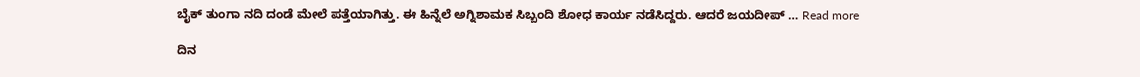ಬೈಕ್‌ ತುಂಗಾ ನದಿ ದಂಡೆ ಮೇಲೆ ಪತ್ತೆಯಾಗಿತ್ತು. ಈ ಹಿನ್ನೆಲೆ ಅಗ್ನಿಶಾಮಕ ಸಿಬ್ಬಂದಿ ಶೋಧ ಕಾರ್ಯ ನಡೆಸಿದ್ದರು. ಆದರೆ ಜಯದೀಪ್‌ … Read more

ದಿನ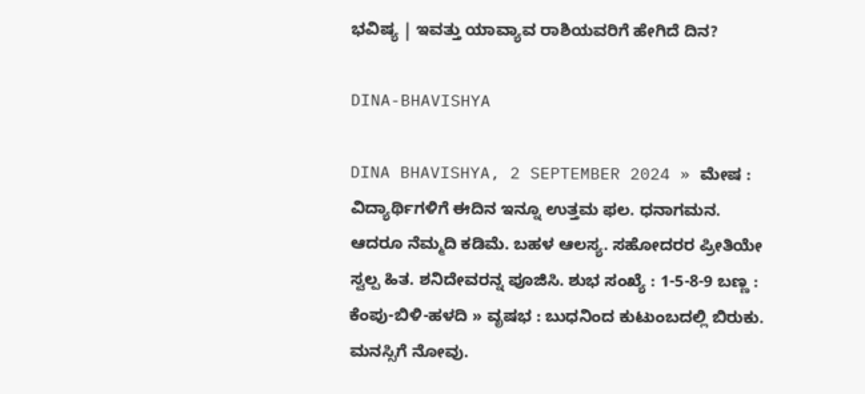ಭವಿಷ್ಯ | ಇವತ್ತು ಯಾವ್ಯಾವ ರಾಶಿಯವರಿಗೆ ಹೇಗಿದೆ ದಿನ?

DINA-BHAVISHYA

DINA BHAVISHYA, 2 SEPTEMBER 2024 » ಮೇಷ : ವಿದ್ಯಾರ್ಥಿಗಳಿಗೆ ಈದಿನ ಇನ್ನೂ ಉತ್ತಮ ಫಲ. ಧನಾಗಮನ. ಆದರೂ ನೆಮ್ಮದಿ ಕಡಿಮೆ. ಬಹಳ ಆಲಸ್ಯ. ಸಹೋದರರ ಪ್ರೀತಿಯೇ ಸ್ವಲ್ಪ ಹಿತ. ಶನಿದೇವರನ್ನ ಪೂಜಿಸಿ. ಶುಭ ಸಂಖ್ಯೆ : 1-5-8-9 ಬಣ್ಣ : ಕೆಂಪು-ಬಿಳಿ-ಹಳದಿ » ವೃಷಭ : ಬುಧನಿಂದ ಕುಟುಂಬದಲ್ಲಿ ಬಿರುಕು. ಮನಸ್ಸಿಗೆ ನೋವು.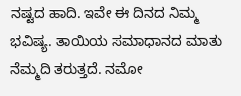ನಷ್ಟದ ಹಾದಿ. ಇವೇ ಈ ದಿನದ ನಿಮ್ಮ ಭವಿಷ್ಯ. ತಾಯಿಯ ಸಮಾಧಾನದ ಮಾತು ನೆಮ್ಮದಿ ತರುತ್ತದೆ. ನಮೋ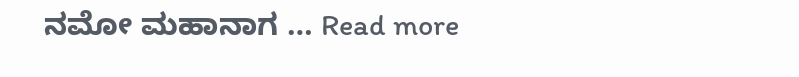ನಮೋ ಮಹಾನಾಗ … Read more